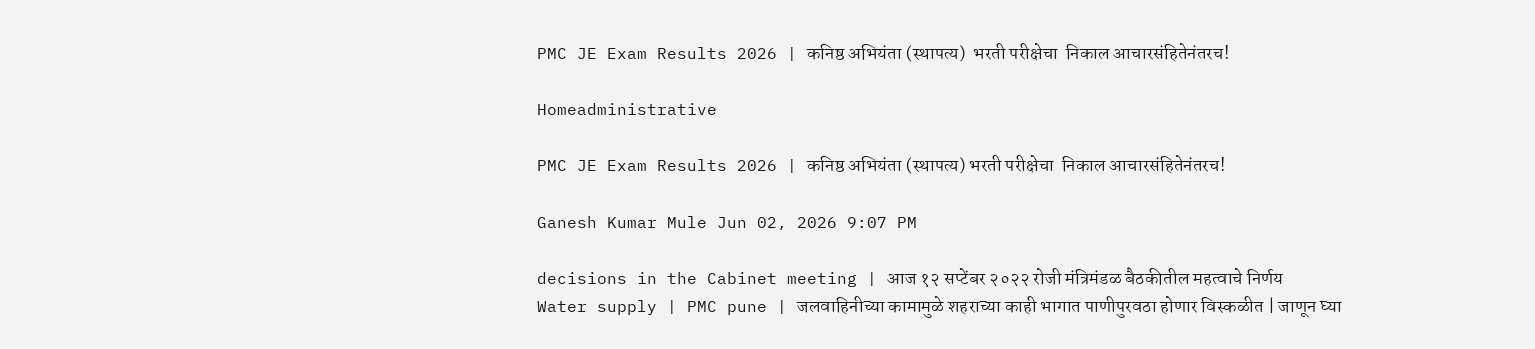PMC JE Exam Results 2026 | कनिष्ठ अभियंता (स्थापत्य)  भरती परीक्षेचा  निकाल आचारसंहितेनंतरच!

Homeadministrative

PMC JE Exam Results 2026 | कनिष्ठ अभियंता (स्थापत्य) भरती परीक्षेचा  निकाल आचारसंहितेनंतरच!

Ganesh Kumar Mule Jun 02, 2026 9:07 PM

decisions in the Cabinet meeting | आज १२ सप्टेंबर २०२२ रोजी मंत्रिमंडळ बैठकीतील महत्वाचे निर्णय
Water supply | PMC pune | जलवाहिनीच्या कामामुळे शहराच्या काही भागात पाणीपुरवठा होणार विस्कळीत | जाणून घ्या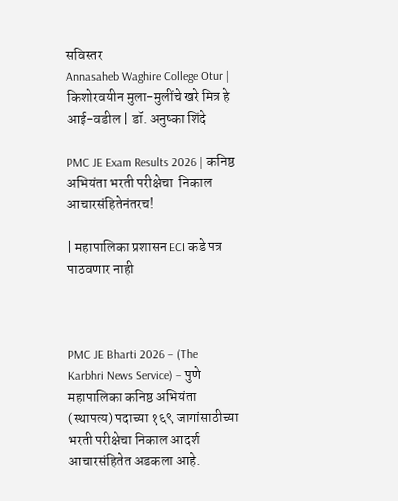सविस्तर
Annasaheb Waghire College Otur | किशोरवयीन मुला-मुलींचे खरे मित्र हे आई-वडील | डॉ. अनुष्का शिंदे

PMC JE Exam Results 2026 | कनिष्ठ अभियंता भरती परीक्षेचा  निकाल आचारसंहितेनंतरच!

| महापालिका प्रशासन ECI कडे पत्र पाठवणार नाही



PMC JE Bharti 2026 – (The Karbhri News Service) – पुणे महापालिका कनिष्ठ अभियंता (स्थापत्य) पदाच्या १६९ जागांसाठीच्या भरती परीक्षेचा निकाल आदर्श आचारसंहितेत अडकला आहे.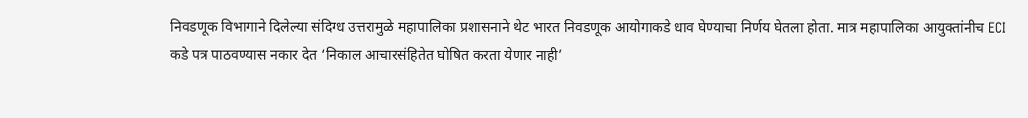निवडणूक विभागाने दिलेल्या संदिग्ध उत्तरामुळे महापालिका प्रशासनाने थेट भारत निवडणूक आयोगाकडे धाव घेण्याचा निर्णय घेतला होता. मात्र महापालिका आयुक्तांनीच ECI कडे पत्र पाठवण्यास नकार देत ‘निकाल आचारसंहितेत घोषित करता येणार नाही’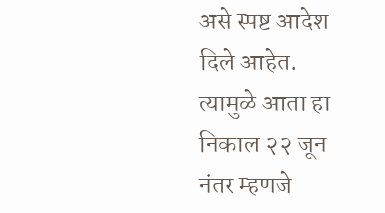असे स्पष्ट आदेश दिले आहेत. त्यामुळे आता हा निकाल २२ जून नंतर म्हणजे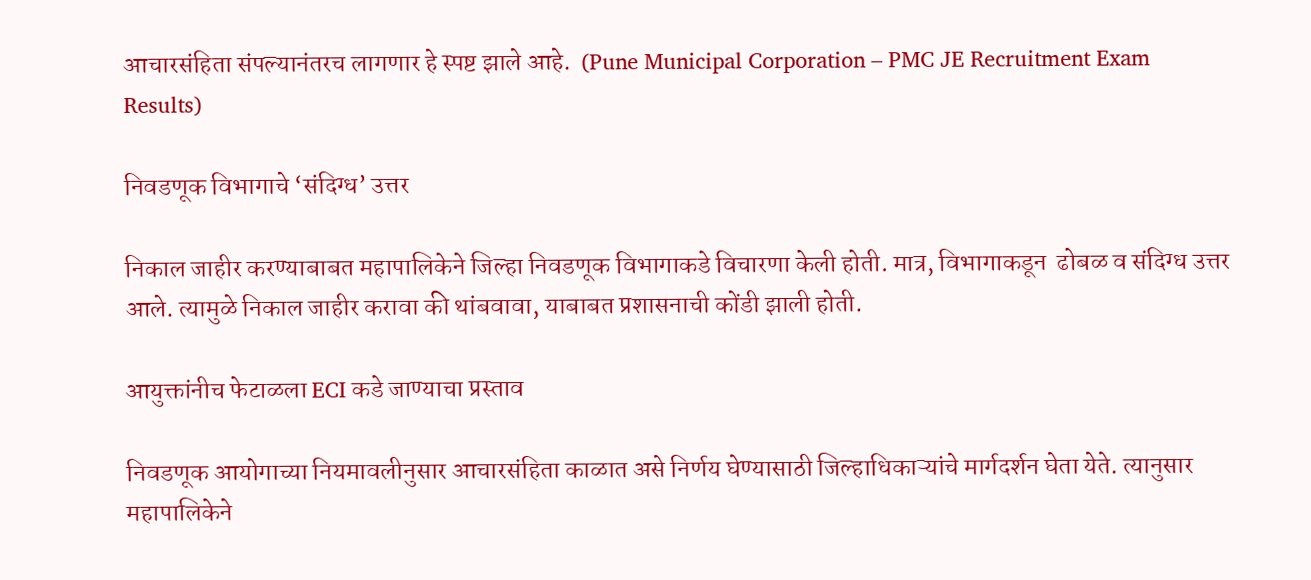आचारसंहिता संपल्यानंतरच लागणार हे स्पष्ट झाले आहे.  (Pune Municipal Corporation – PMC JE Recruitment Exam Results)

निवडणूक विभागाचे ‘संदिग्ध’ उत्तर

निकाल जाहीर करण्याबाबत महापालिकेने जिल्हा निवडणूक विभागाकडे विचारणा केली होती. मात्र, विभागाकडून  ढोबळ व संदिग्ध उत्तर आले. त्यामुळे निकाल जाहीर करावा की थांबवावा, याबाबत प्रशासनाची कोंडी झाली होती.

आयुक्तांनीच फेटाळला ECI कडे जाण्याचा प्रस्ताव

निवडणूक आयोगाच्या नियमावलीनुसार आचारसंहिता काळात असे निर्णय घेण्यासाठी जिल्हाधिकाऱ्यांचे मार्गदर्शन घेता येते. त्यानुसार महापालिकेने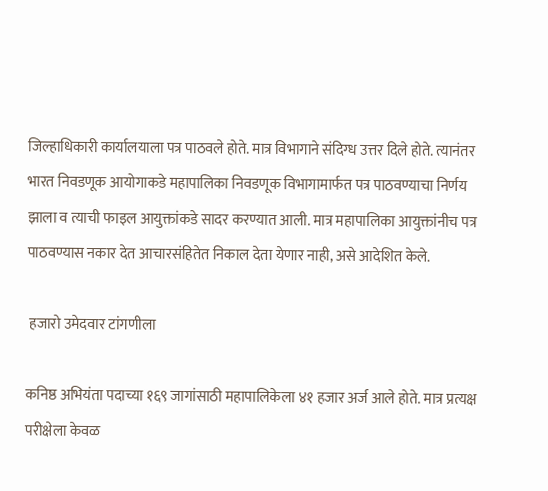जिल्हाधिकारी कार्यालयाला पत्र पाठवले होते. मात्र विभागाने संदिग्ध उत्तर दिले होते. त्यानंतर भारत निवडणूक आयोगाकडे महापालिका निवडणूक विभागामार्फत पत्र पाठवण्याचा निर्णय झाला व त्याची फाइल आयुक्तांकडे सादर करण्यात आली. मात्र महापालिका आयुक्तांनीच पत्र पाठवण्यास नकार देत आचारसंहितेत निकाल देता येणार नाही, असे आदेशित केले.

 हजारो उमेदवार टांगणीला

कनिष्ठ अभियंता पदाच्या १६९ जागांसाठी महापालिकेला ४१ हजार अर्ज आले होते. मात्र प्रत्यक्ष परीक्षेला केवळ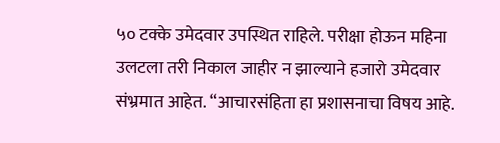५० टक्के उमेदवार उपस्थित राहिले. परीक्षा होऊन महिना उलटला तरी निकाल जाहीर न झाल्याने हजारो उमेदवार संभ्रमात आहेत. “आचारसंहिता हा प्रशासनाचा विषय आहे.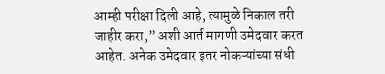आम्ही परीक्षा दिली आहे, त्यामुळे निकाल तरी जाहीर करा,” अशी आर्त मागणी उमेदवार करत आहेत. अनेक उमेदवार इतर नोकऱ्यांच्या संधी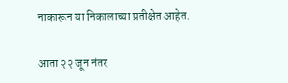नाकारून या निकालाच्या प्रतीक्षेत आहेत.

आता २२ जून नंतर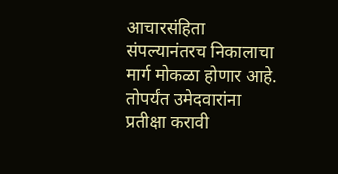आचारसंहिता संपल्यानंतरच निकालाचा मार्ग मोकळा होणार आहे. तोपर्यंत उमेदवारांना प्रतीक्षा करावी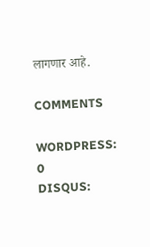लागणार आहे.

COMMENTS

WORDPRESS: 0
DISQUS: